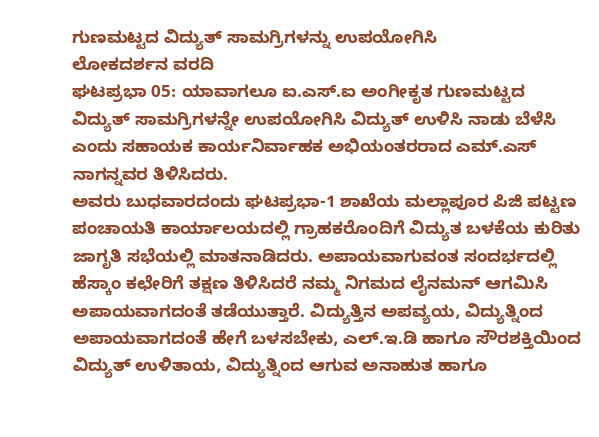ಗುಣಮಟ್ಟದ ವಿದ್ಯುತ್ ಸಾಮಗ್ರಿಗಳನ್ನು ಉಪಯೋಗಿಸಿ
ಲೋಕದರ್ಶನ ವರದಿ
ಘಟಪ್ರಭಾ 05: ಯಾವಾಗಲೂ ಐ.ಎಸ್.ಐ ಅಂಗೀಕೃತ ಗುಣಮಟ್ಟದ ವಿದ್ಯುತ್ ಸಾಮಗ್ರಿಗಳನ್ನೇ ಉಪಯೋಗಿಸಿ ವಿದ್ಯುತ್ ಉಳಿಸಿ ನಾಡು ಬೆಳೆಸಿ ಎಂದು ಸಹಾಯಕ ಕಾರ್ಯನಿರ್ವಾಹಕ ಅಭಿಯಂತರರಾದ ಎಮ್.ಎಸ್ ನಾಗನ್ನವರ ತಿಳಿಸಿದರು.
ಅವರು ಬುಧವಾರದಂದು ಘಟಪ್ರಭಾ-1 ಶಾಖೆಯ ಮಲ್ಲಾಪೂರ ಪಿಜಿ ಪಟ್ಟಣ ಪಂಚಾಯತಿ ಕಾರ್ಯಾಲಯದಲ್ಲಿ ಗ್ರಾಹಕರೊಂದಿಗೆ ವಿದ್ಯುತ ಬಳಕೆಯ ಕುರಿತು ಜಾಗೃತಿ ಸಭೆಯಲ್ಲಿ ಮಾತನಾಡಿದರು. ಅಪಾಯವಾಗುವಂತ ಸಂದರ್ಭದಲ್ಲಿ ಹೆಸ್ಕಾಂ ಕಛೇರಿಗೆ ತಕ್ಷಣ ತಿಳಿಸಿದರೆ ನಮ್ಮ ನಿಗಮದ ಲೈನಮನ್ ಆಗಮಿಸಿ ಅಪಾಯವಾಗದಂತೆ ತಡೆಯುತ್ತಾರೆ. ವಿದ್ಯುತ್ತಿನ ಅಪವ್ಯಯ, ವಿದ್ಯುತ್ನಿಂದ ಅಪಾಯವಾಗದಂತೆ ಹೇಗೆ ಬಳಸಬೇಕು, ಎಲ್.ಇ.ಡಿ ಹಾಗೂ ಸೌರಶಕ್ತಿಯಿಂದ ವಿದ್ಯುತ್ ಉಳಿತಾಯ, ವಿದ್ಯುತ್ನಿಂದ ಆಗುವ ಅನಾಹುತ ಹಾಗೂ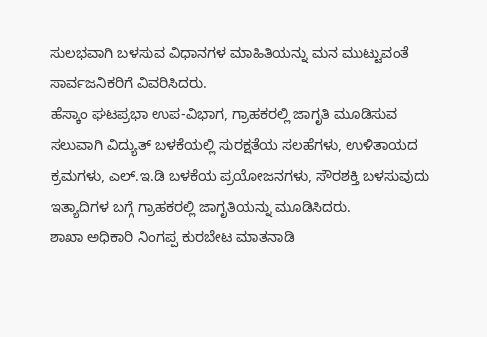ಸುಲಭವಾಗಿ ಬಳಸುವ ವಿಧಾನಗಳ ಮಾಹಿತಿಯನ್ನು ಮನ ಮುಟ್ಟುವಂತೆ ಸಾರ್ವಜನಿಕರಿಗೆ ವಿವರಿಸಿದರು.
ಹೆಸ್ಕಾಂ ಘಟಪ್ರಭಾ ಉಪ-ವಿಭಾಗ, ಗ್ರಾಹಕರಲ್ಲಿ ಜಾಗೃತಿ ಮೂಡಿಸುವ ಸಲುವಾಗಿ ವಿದ್ಯುತ್ ಬಳಕೆಯಲ್ಲಿ ಸುರಕ್ಷತೆಯ ಸಲಹೆಗಳು, ಉಳಿತಾಯದ ಕ್ರಮಗಳು, ಎಲ್.ಇ.ಡಿ ಬಳಕೆಯ ಪ್ರಯೋಜನಗಳು, ಸೌರಶಕ್ತಿ ಬಳಸುವುದು ಇತ್ಯಾದಿಗಳ ಬಗ್ಗೆ ಗ್ರಾಹಕರಲ್ಲಿ ಜಾಗೃತಿಯನ್ನು ಮೂಡಿಸಿದರು.
ಶಾಖಾ ಅಧಿಕಾರಿ ನಿಂಗಪ್ಪ ಕುರಬೇಟ ಮಾತನಾಡಿ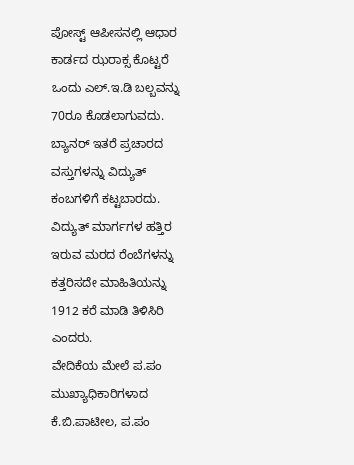ಪೋಸ್ಟ್ ಆಪೀಸನಲ್ಲಿ ಆಧಾರ ಕಾರ್ಡದ ಝರಾಕ್ಸ ಕೊಟ್ಟರೆ ಒಂದು ಎಲ್.ಇ.ಡಿ ಬಲ್ಬವನ್ನು 70ರೂ ಕೊಡಲಾಗುವದು. ಬ್ಯಾನರ್ ಇತರೆ ಪ್ರಚಾರದ ವಸ್ತುಗಳನ್ನು ವಿದ್ಯುತ್ ಕಂಬಗಳಿಗೆ ಕಟ್ಟಬಾರದು. ವಿದ್ಯುತ್ ಮಾರ್ಗಗಳ ಹತ್ತಿರ ಇರುವ ಮರದ ರೆಂಬೆಗಳನ್ನು ಕತ್ತರಿಸದೇ ಮಾಹಿತಿಯನ್ನು 1912 ಕರೆ ಮಾಡಿ ತಿಳಿಸಿರಿ ಎಂದರು.
ವೇದಿಕೆಯ ಮೇಲೆ ಪ.ಪಂ ಮುಖ್ಯಾಧಿಕಾರಿಗಳಾದ ಕೆ.ಬಿ.ಪಾಟೀಲ, ಪ.ಪಂ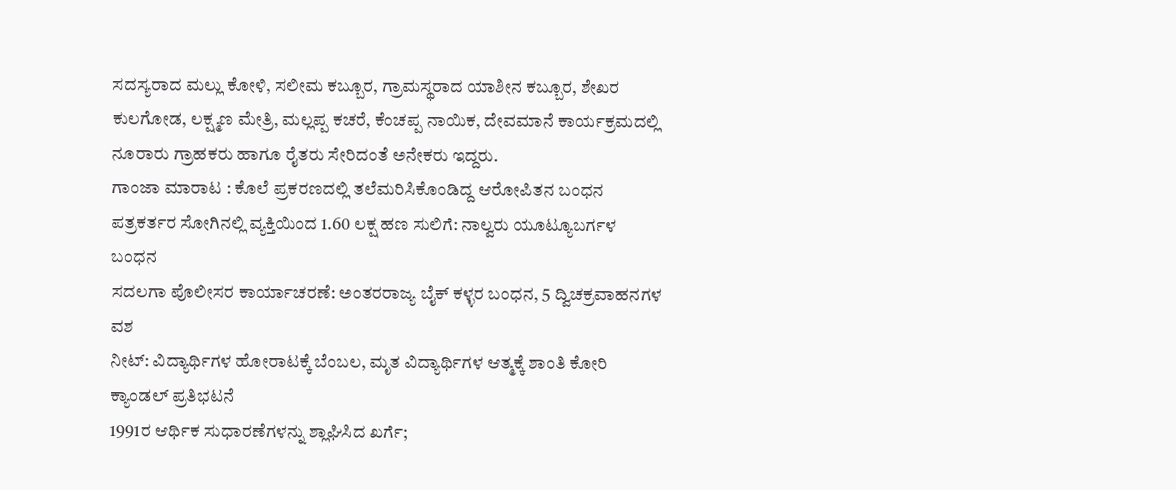ಸದಸ್ಯರಾದ ಮಲ್ಲು ಕೋಳಿ, ಸಲೀಮ ಕಬ್ಬೂರ, ಗ್ರಾಮಸ್ಥರಾದ ಯಾಶೀನ ಕಬ್ಬೂರ, ಶೇಖರ ಕುಲಗೋಡ, ಲಕ್ಷ್ಮಣ ಮೇತ್ರಿ, ಮಲ್ಲಪ್ಪ ಕಚರೆ, ಕೆಂಚಪ್ಪ ನಾಯಿಕ, ದೇವಮಾನೆ ಕಾರ್ಯಕ್ರಮದಲ್ಲಿ ನೂರಾರು ಗ್ರಾಹಕರು ಹಾಗೂ ರೈತರು ಸೇರಿದಂತೆ ಅನೇಕರು ಇದ್ದರು.
ಗಾಂಜಾ ಮಾರಾಟ : ಕೊಲೆ ಪ್ರಕರಣದಲ್ಲಿ ತಲೆಮರಿಸಿಕೊಂಡಿದ್ದ ಆರೋಪಿತನ ಬಂಧನ
ಪತ್ರಕರ್ತರ ಸೋಗಿನಲ್ಲಿ ವ್ಯಕ್ತಿಯಿಂದ 1.60 ಲಕ್ಷ ಹಣ ಸುಲಿಗೆ: ನಾಲ್ವರು ಯೂಟ್ಯೂಬರ್ಗಳ ಬಂಧನ
ಸದಲಗಾ ಪೊಲೀಸರ ಕಾರ್ಯಾಚರಣೆ: ಅಂತರರಾಜ್ಯ ಬೈಕ್ ಕಳ್ಳರ ಬಂಧನ, 5 ದ್ವಿಚಕ್ರವಾಹನಗಳ ವಶ
ನೀಟ್: ವಿದ್ಯಾರ್ಥಿಗಳ ಹೋರಾಟಕ್ಕೆ ಬೆಂಬಲ, ಮೃತ ವಿದ್ಯಾರ್ಥಿಗಳ ಆತ್ಮಕ್ಕೆ ಶಾಂತಿ ಕೋರಿ ಕ್ಯಾಂಡಲ್ ಪ್ರತಿಭಟನೆ
1991ರ ಆರ್ಥಿಕ ಸುಧಾರಣೆಗಳನ್ನು ಶ್ಲಾಘಿಸಿದ ಖರ್ಗೆ;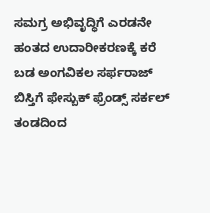ಸಮಗ್ರ ಅಭಿವೃದ್ಧಿಗೆ ಎರಡನೇ ಹಂತದ ಉದಾರೀಕರಣಕ್ಕೆ ಕರೆ
ಬಡ ಅಂಗವಿಕಲ ಸರ್ಫರಾಜ್ ಬಿಸ್ತಿಗೆ ಫೇಸ್ಬುಕ್ ಫ್ರೆಂಡ್ಸ್ ಸರ್ಕಲ್ ತಂಡದಿಂದ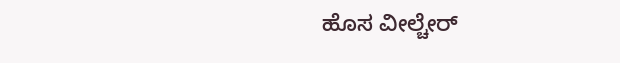ಹೊಸ ವೀಲ್ಚೇರ್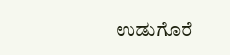ಉಡುಗೊರೆ